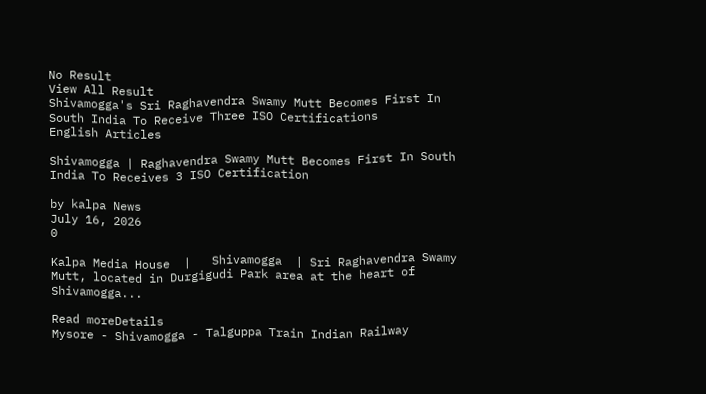No Result
View All Result
Shivamogga's Sri Raghavendra Swamy Mutt Becomes First In South India To Receive Three ISO Certifications
English Articles

Shivamogga | Raghavendra Swamy Mutt Becomes First In South India To Receives 3 ISO Certification

by kalpa News
July 16, 2026
0

Kalpa Media House  |   Shivamogga  | Sri Raghavendra Swamy Mutt, located in Durgigudi Park area at the heart of Shivamogga...

Read moreDetails
Mysore - Shivamogga - Talguppa Train Indian Railway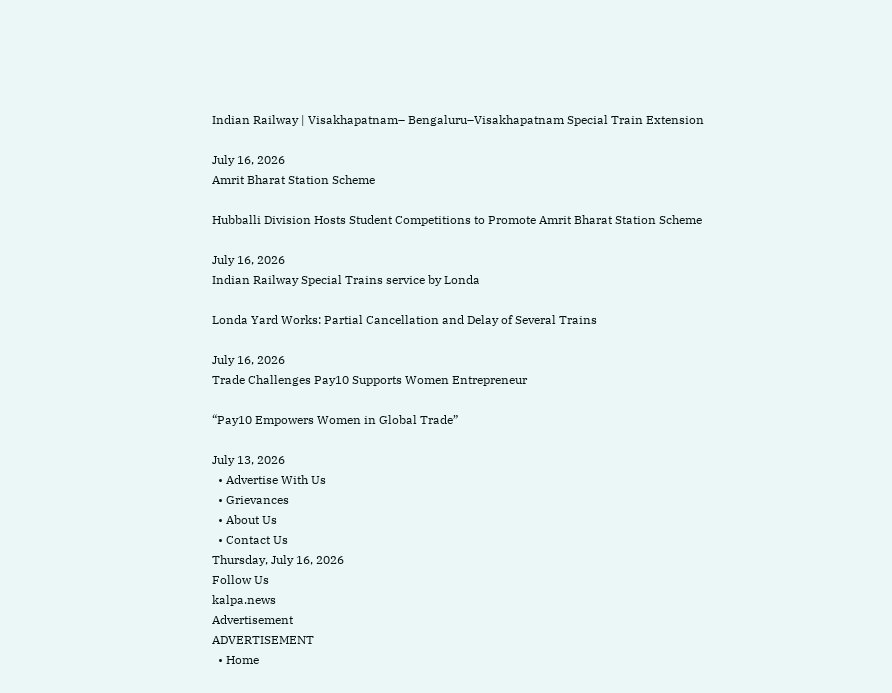Indian Railway | Visakhapatnam– Bengaluru–Visakhapatnam Special Train Extension

July 16, 2026
Amrit Bharat Station Scheme

Hubballi Division Hosts Student Competitions to Promote Amrit Bharat Station Scheme

July 16, 2026
Indian Railway Special Trains service by Londa

Londa Yard Works: Partial Cancellation and Delay of Several Trains

July 16, 2026
Trade Challenges Pay10 Supports Women Entrepreneur

“Pay10 Empowers Women in Global Trade”

July 13, 2026
  • Advertise With Us
  • Grievances
  • About Us
  • Contact Us
Thursday, July 16, 2026
Follow Us
kalpa.news
Advertisement
ADVERTISEMENT
  • Home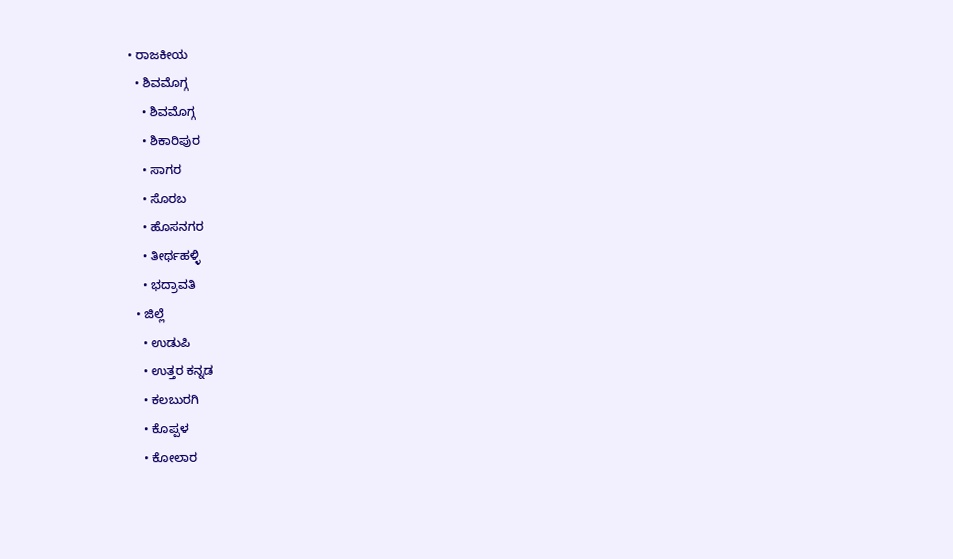• ರಾಜಕೀಯ
  • ಶಿವಮೊಗ್ಗ
    • ಶಿವಮೊಗ್ಗ
    • ಶಿಕಾರಿಪುರ
    • ಸಾಗರ
    • ಸೊರಬ
    • ಹೊಸನಗರ
    • ತೀರ್ಥಹಳ್ಳಿ
    • ಭದ್ರಾವತಿ
  • ಜಿಲ್ಲೆ
    • ಉಡುಪಿ
    • ಉತ್ತರ ಕನ್ನಡ
    • ಕಲಬುರಗಿ
    • ಕೊಪ್ಪಳ
    • ಕೋಲಾರ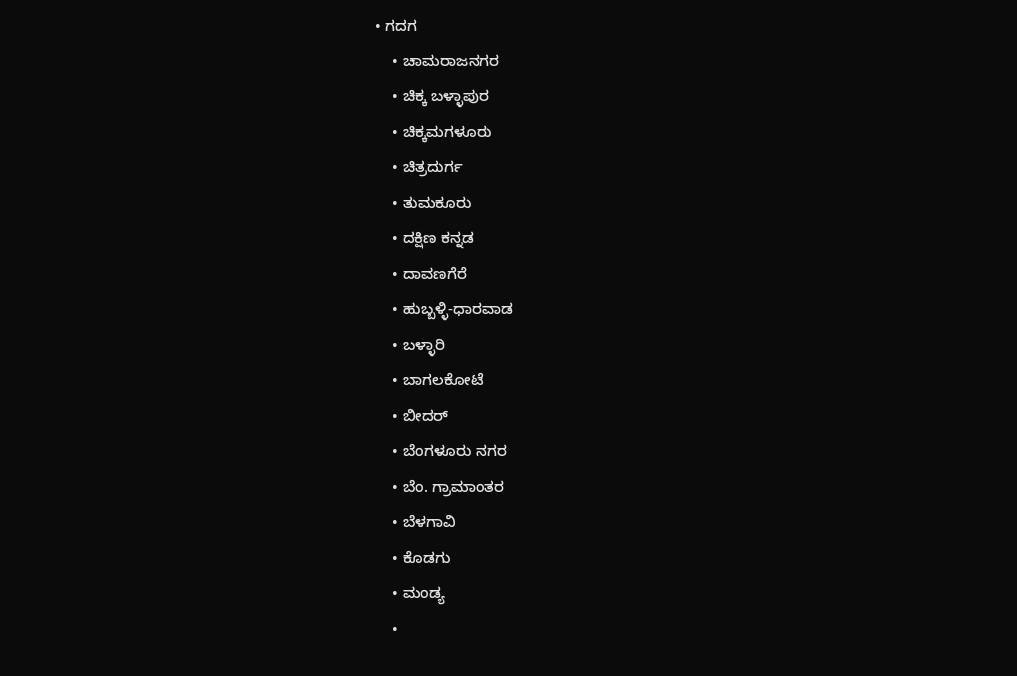• ಗದಗ
    • ಚಾಮರಾಜನಗರ
    • ಚಿಕ್ಕ ಬಳ್ಳಾಪುರ
    • ಚಿಕ್ಕಮಗಳೂರು
    • ಚಿತ್ರದುರ್ಗ
    • ತುಮಕೂರು
    • ದಕ್ಷಿಣ ಕನ್ನಡ
    • ದಾವಣಗೆರೆ
    • ಹುಬ್ಬಳ್ಳಿ-ಧಾರವಾಡ
    • ಬಳ್ಳಾರಿ
    • ಬಾಗಲಕೋಟೆ
    • ಬೀದರ್
    • ಬೆಂಗಳೂರು ನಗರ
    • ಬೆಂ. ಗ್ರಾಮಾಂತರ
    • ಬೆಳಗಾವಿ
    • ಕೊಡಗು
    • ಮಂಡ್ಯ
    •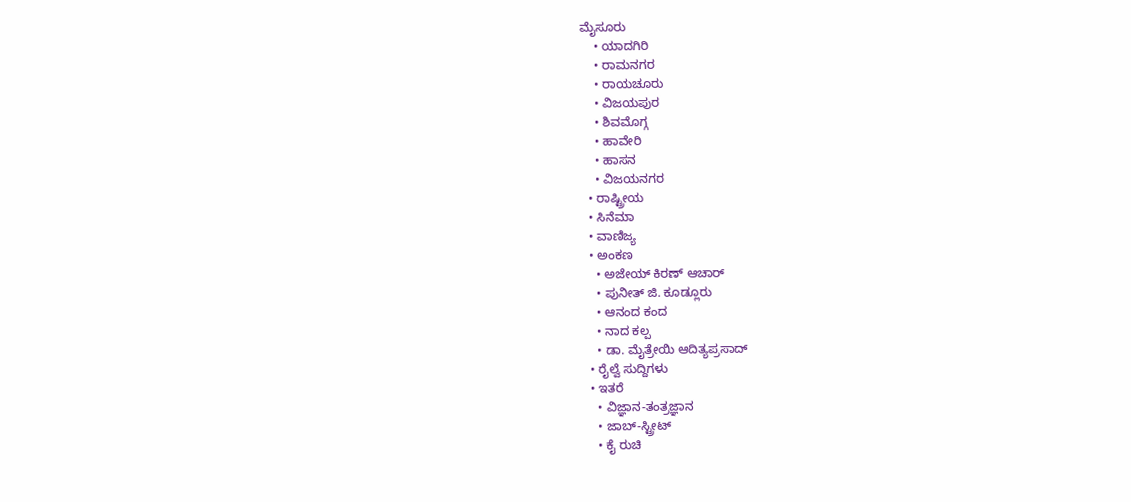ಮೈಸೂರು
    • ಯಾದಗಿರಿ
    • ರಾಮನಗರ
    • ರಾಯಚೂರು
    • ವಿಜಯಪುರ
    • ಶಿವಮೊಗ್ಗ
    • ಹಾವೇರಿ
    • ಹಾಸನ
    • ವಿಜಯನಗರ
  • ರಾಷ್ಟ್ರೀಯ
  • ಸಿನೆಮಾ
  • ವಾಣಿಜ್ಯ
  • ಅಂಕಣ
    • ಅಜೇಯ್ ಕಿರಣ್ ಆಚಾರ್
    • ಪುನೀತ್ ಜಿ. ಕೂಡ್ಲೂರು
    • ಆನಂದ ಕಂದ
    • ನಾದ ಕಲ್ಪ
    • ಡಾ. ಮೈತ್ರೇಯಿ ಆದಿತ್ಯಪ್ರಸಾದ್
  • ರೈಲ್ವೆ ಸುದ್ದಿಗಳು
  • ಇತರೆ
    • ವಿಜ್ಞಾನ-ತಂತ್ರಜ್ಞಾನ
    • ಜಾಬ್-ಸ್ಟ್ರೀಟ್
    • ಕೈ ರುಚಿ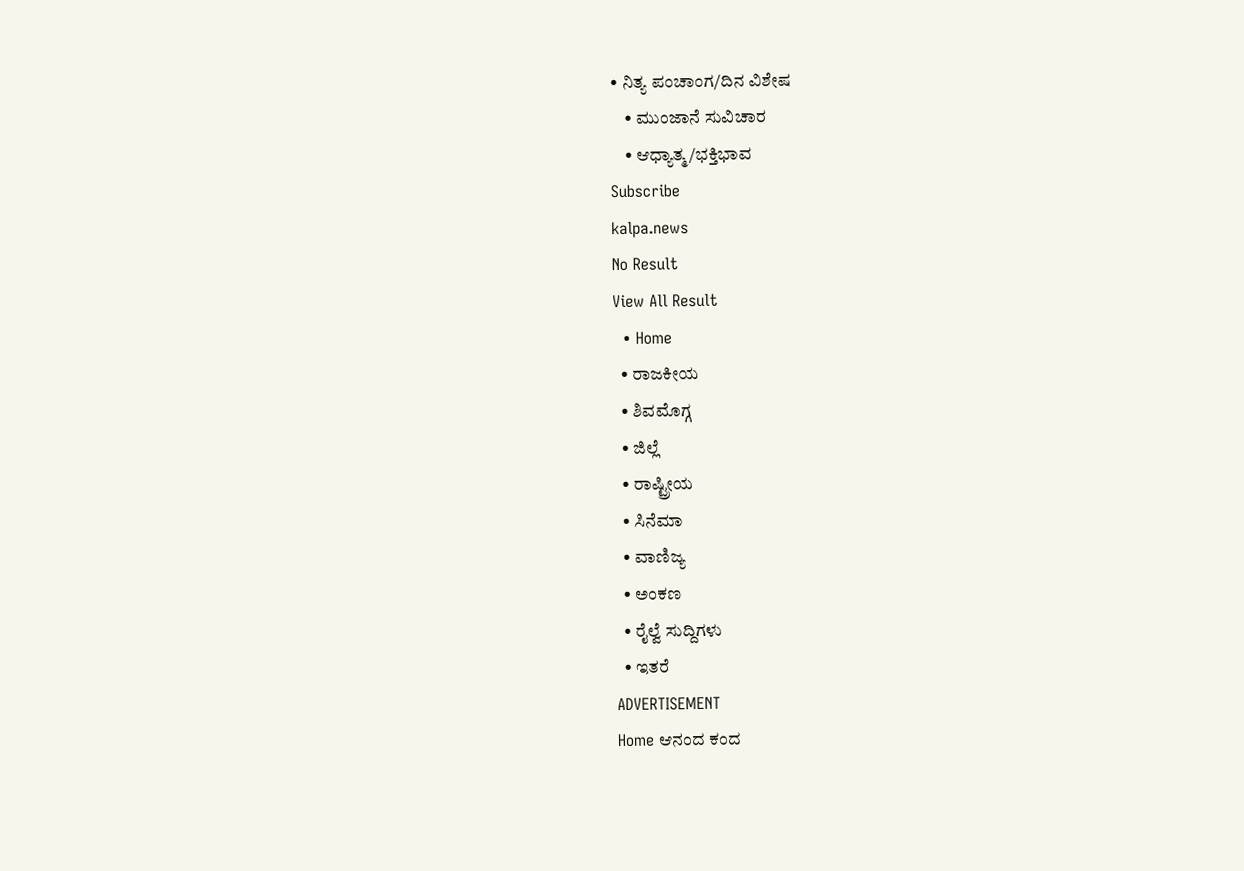• ನಿತ್ಯ ಪಂಚಾಂಗ/ದಿನ ವಿಶೇಷ
    • ಮುಂಜಾನೆ ಸುವಿಚಾರ
    • ಆಧ್ಯಾತ್ಮ/ಭಕ್ತಿಭಾವ
Subscribe
kalpa.news
No Result
View All Result
  • Home
  • ರಾಜಕೀಯ
  • ಶಿವಮೊಗ್ಗ
  • ಜಿಲ್ಲೆ
  • ರಾಷ್ಟ್ರೀಯ
  • ಸಿನೆಮಾ
  • ವಾಣಿಜ್ಯ
  • ಅಂಕಣ
  • ರೈಲ್ವೆ ಸುದ್ದಿಗಳು
  • ಇತರೆ
ADVERTISEMENT
Home ಆನಂದ ಕಂದ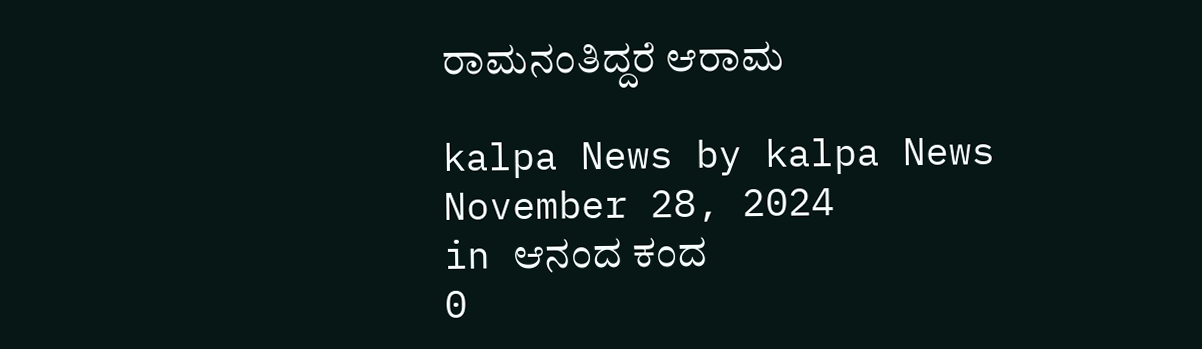ರಾಮನಂತಿದ್ದರೆ ಆರಾಮ

kalpa News by kalpa News
November 28, 2024
in ಆನಂದ ಕಂದ
0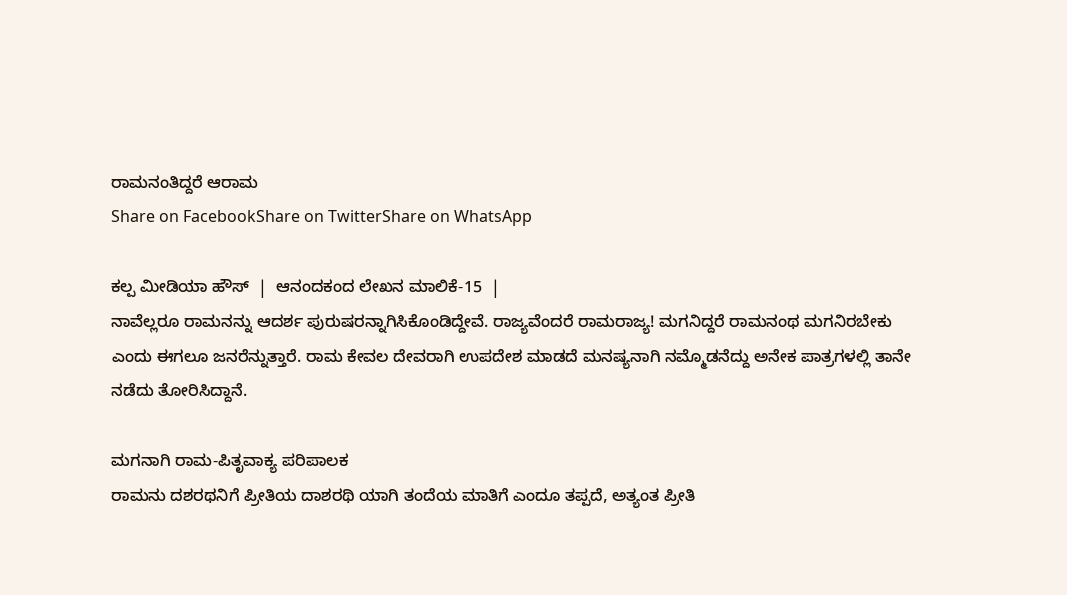ರಾಮನಂತಿದ್ದರೆ ಆರಾಮ
Share on FacebookShare on TwitterShare on WhatsApp

ಕಲ್ಪ ಮೀಡಿಯಾ ಹೌಸ್  |  ಆನಂದಕಂದ ಲೇಖನ ಮಾಲಿಕೆ-15  |
ನಾವೆಲ್ಲರೂ ರಾಮನನ್ನು ಆದರ್ಶ ಪುರುಷರನ್ನಾಗಿಸಿಕೊಂಡಿದ್ದೇವೆ. ರಾಜ್ಯವೆಂದರೆ ರಾಮರಾಜ್ಯ! ಮಗನಿದ್ದರೆ ರಾಮನಂಥ ಮಗನಿರಬೇಕು ಎಂದು ಈಗಲೂ ಜನರೆನ್ನುತ್ತಾರೆ. ರಾಮ ಕೇವಲ ದೇವರಾಗಿ ಉಪದೇಶ ಮಾಡದೆ ಮನಷ್ಯನಾಗಿ ನಮ್ಮೊಡನೆದ್ದು ಅನೇಕ ಪಾತ್ರಗಳಲ್ಲಿ ತಾನೇ ನಡೆದು ತೋರಿಸಿದ್ದಾನೆ.

ಮಗನಾಗಿ ರಾಮ-ಪಿತೃವಾಕ್ಯ ಪರಿಪಾಲಕ
ರಾಮನು ದಶರಥನಿಗೆ ಪ್ರೀತಿಯ ದಾಶರಥಿ ಯಾಗಿ ತಂದೆಯ ಮಾತಿಗೆ ಎಂದೂ ತಪ್ಪದೆ, ಅತ್ಯಂತ ಪ್ರೀತಿ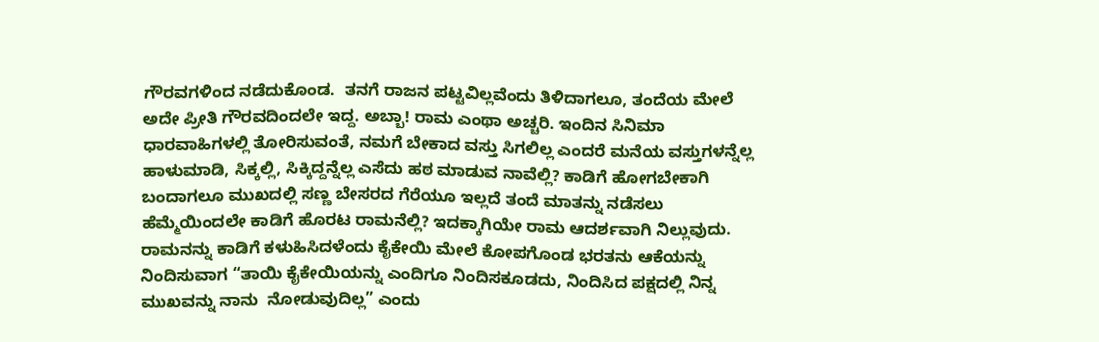ಗೌರವಗಳಿಂದ ನಡೆದುಕೊಂಡ.  ತನಗೆ ರಾಜನ ಪಟ್ಟವಿಲ್ಲವೆಂದು ತಿಳಿದಾಗಲೂ, ತಂದೆಯ ಮೇಲೆ ಅದೇ ಪ್ರೀತಿ ಗೌರವದಿಂದಲೇ ಇದ್ದ. ಅಬ್ಬಾ! ರಾಮ ಎಂಥಾ ಅಚ್ಚರಿ. ಇಂದಿನ ಸಿನಿಮಾ ಧಾರವಾಹಿಗಳಲ್ಲಿ ತೋರಿಸುವಂತೆ, ನಮಗೆ ಬೇಕಾದ ವಸ್ತು ಸಿಗಲಿಲ್ಲ ಎಂದರೆ ಮನೆಯ ವಸ್ತುಗಳನ್ನೆಲ್ಲ ಹಾಳುಮಾಡಿ, ಸಿಕ್ಕಲ್ಲಿ, ಸಿಕ್ಕಿದ್ದನ್ನೆಲ್ಲ ಎಸೆದು ಹಠ ಮಾಡುವ ನಾವೆಲ್ಲಿ? ಕಾಡಿಗೆ ಹೋಗಬೇಕಾಗಿ ಬಂದಾಗಲೂ ಮುಖದಲ್ಲಿ ಸಣ್ಣ ಬೇಸರದ ಗೆರೆಯೂ ಇಲ್ಲದೆ ತಂದೆ ಮಾತನ್ನು ನಡೆಸಲು ಹೆಮ್ಮೆಯಿಂದಲೇ ಕಾಡಿಗೆ ಹೊರಟ ರಾಮನೆಲ್ಲಿ? ಇದಕ್ಕಾಗಿಯೇ ರಾಮ ಆದರ್ಶವಾಗಿ ನಿಲ್ಲುವುದು. ರಾಮನನ್ನು ಕಾಡಿಗೆ ಕಳುಹಿಸಿದಳೆಂದು ಕೈಕೇಯಿ ಮೇಲೆ ಕೋಪಗೊಂಡ ಭರತನು ಆಕೆಯನ್ನು ನಿಂದಿಸುವಾಗ “ತಾಯಿ ಕೈಕೇಯಿಯನ್ನು ಎಂದಿಗೂ ನಿಂದಿಸಕೂಡದು, ನಿಂದಿಸಿದ ಪಕ್ಷದಲ್ಲಿ ನಿನ್ನ ಮುಖವನ್ನು ನಾನು  ನೋಡುವುದಿಲ್ಲ” ಎಂದು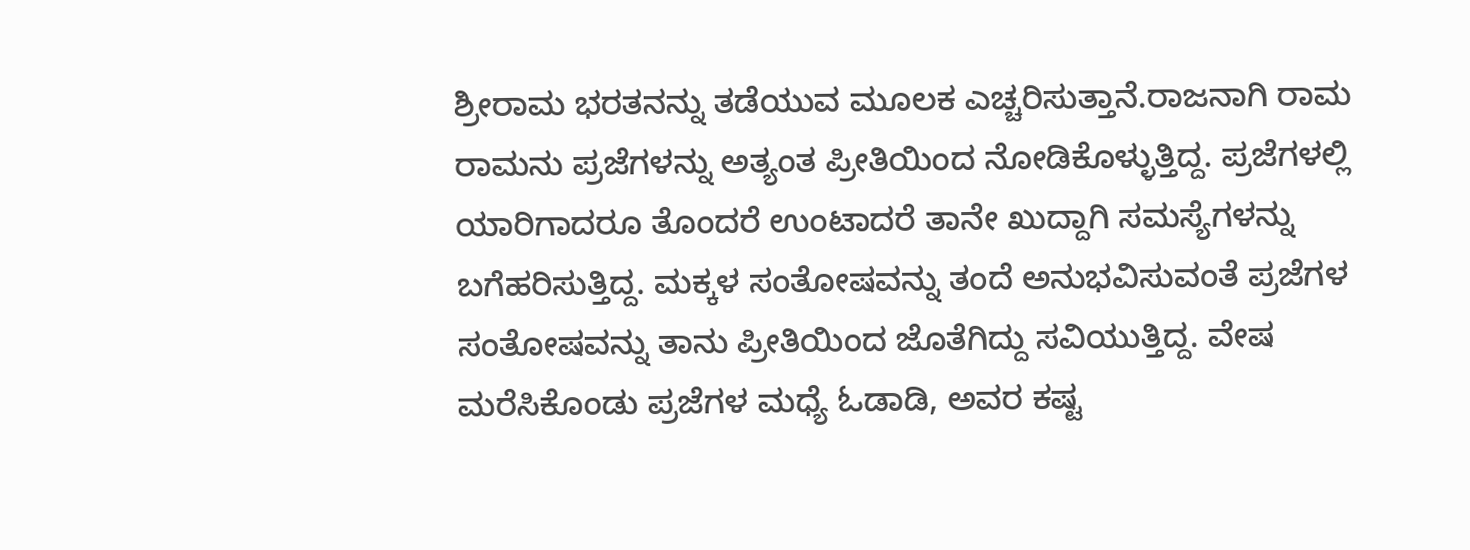ಶ್ರೀರಾಮ ಭರತನನ್ನು ತಡೆಯುವ ಮೂಲಕ ಎಚ್ಚರಿಸುತ್ತಾನೆ.ರಾಜನಾಗಿ ರಾಮ
ರಾಮನು ಪ್ರಜೆಗಳನ್ನು ಅತ್ಯಂತ ಪ್ರೀತಿಯಿಂದ ನೋಡಿಕೊಳ್ಳುತ್ತಿದ್ದ. ಪ್ರಜೆಗಳಲ್ಲಿ ಯಾರಿಗಾದರೂ ತೊಂದರೆ ಉಂಟಾದರೆ ತಾನೇ ಖುದ್ದಾಗಿ ಸಮಸ್ಯೆಗಳನ್ನು ಬಗೆಹರಿಸುತ್ತಿದ್ದ. ಮಕ್ಕಳ ಸಂತೋಷವನ್ನು ತಂದೆ ಅನುಭವಿಸುವಂತೆ ಪ್ರಜೆಗಳ ಸಂತೋಷವನ್ನು ತಾನು ಪ್ರೀತಿಯಿಂದ ಜೊತೆಗಿದ್ದು ಸವಿಯುತ್ತಿದ್ದ. ವೇಷ ಮರೆಸಿಕೊಂಡು ಪ್ರಜೆಗಳ ಮಧ್ಯೆ ಓಡಾಡಿ, ಅವರ ಕಷ್ಟ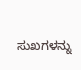ಸುಖಗಳನ್ನು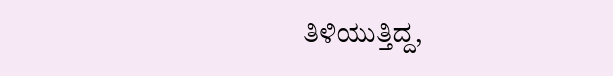ತಿಳಿಯುತ್ತಿದ್ದ,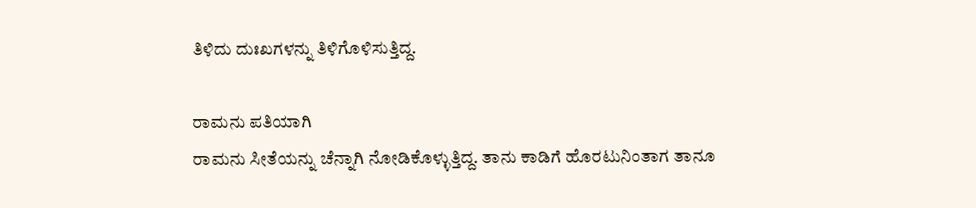ತಿಳಿದು ದುಃಖಗಳನ್ನು ತಿಳಿಗೊಳಿಸುತ್ತಿದ್ದ.

ರಾಮನು ಪತಿಯಾಗಿ
ರಾಮನು ಸೀತೆಯನ್ನು ಚೆನ್ನಾಗಿ ನೋಡಿಕೊಳ್ಳುತ್ತಿದ್ದ. ತಾನು ಕಾಡಿಗೆ ಹೊರಟುನಿಂತಾಗ ತಾನೂ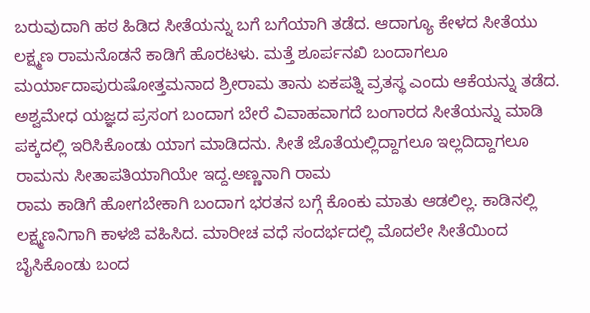ಬರುವುದಾಗಿ ಹಠ ಹಿಡಿದ ಸೀತೆಯನ್ನು ಬಗೆ ಬಗೆಯಾಗಿ ತಡೆದ. ಆದಾಗ್ಯೂ ಕೇಳದ ಸೀತೆಯು ಲಕ್ಷ್ಮಣ ರಾಮನೊಡನೆ ಕಾಡಿಗೆ ಹೊರಟಳು. ಮತ್ತೆ ಶೂರ್ಪನಖಿ ಬಂದಾಗಲೂ ಮರ್ಯಾದಾಪುರುಷೋತ್ತಮನಾದ ಶ್ರೀರಾಮ ತಾನು ಏಕಪತ್ನಿ ವ್ರತಸ್ಥ ಎಂದು ಆಕೆಯನ್ನು ತಡೆದ. ಅಶ್ವಮೇಧ ಯಜ್ಞದ ಪ್ರಸಂಗ ಬಂದಾಗ ಬೇರೆ ವಿವಾಹವಾಗದೆ ಬಂಗಾರದ ಸೀತೆಯನ್ನು ಮಾಡಿ ಪಕ್ಕದಲ್ಲಿ ಇರಿಸಿಕೊಂಡು ಯಾಗ ಮಾಡಿದನು. ಸೀತೆ ಜೊತೆಯಲ್ಲಿದ್ದಾಗಲೂ ಇಲ್ಲದಿದ್ದಾಗಲೂ ರಾಮನು ಸೀತಾಪತಿಯಾಗಿಯೇ ಇದ್ದ.ಅಣ್ಣನಾಗಿ ರಾಮ
ರಾಮ ಕಾಡಿಗೆ ಹೋಗಬೇಕಾಗಿ ಬಂದಾಗ ಭರತನ ಬಗ್ಗೆ ಕೊಂಕು ಮಾತು ಆಡಲಿಲ್ಲ. ಕಾಡಿನಲ್ಲಿ ಲಕ್ಷ್ಮಣನಿಗಾಗಿ ಕಾಳಜಿ ವಹಿಸಿದ. ಮಾರೀಚ ವಧೆ ಸಂದರ್ಭದಲ್ಲಿ ಮೊದಲೇ ಸೀತೆಯಿಂದ ಬೈಸಿಕೊಂಡು ಬಂದ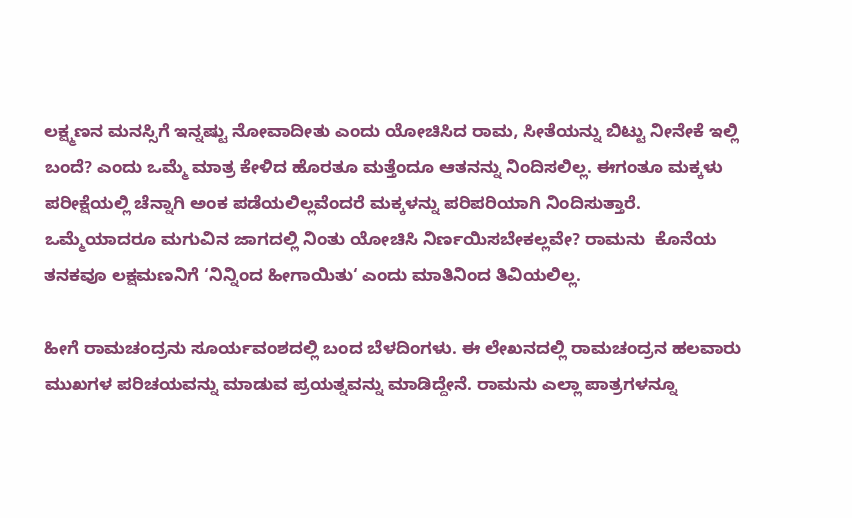ಲಕ್ಷ್ಮಣನ ಮನಸ್ಸಿಗೆ ಇನ್ನಷ್ಟು ನೋವಾದೀತು ಎಂದು ಯೋಚಿಸಿದ ರಾಮ, ಸೀತೆಯನ್ನು ಬಿಟ್ಟು ನೀನೇಕೆ ಇಲ್ಲಿ ಬಂದೆ? ಎಂದು ಒಮ್ಮೆ ಮಾತ್ರ ಕೇಳಿದ ಹೊರತೂ ಮತ್ತೆಂದೂ ಆತನನ್ನು ನಿಂದಿಸಲಿಲ್ಲ. ಈಗಂತೂ ಮಕ್ಕಳು ಪರೀಕ್ಷೆಯಲ್ಲಿ ಚೆನ್ನಾಗಿ ಅಂಕ ಪಡೆಯಲಿಲ್ಲವೆಂದರೆ ಮಕ್ಕಳನ್ನು ಪರಿಪರಿಯಾಗಿ ನಿಂದಿಸುತ್ತಾರೆ. ಒಮ್ಮೆಯಾದರೂ ಮಗುವಿನ ಜಾಗದಲ್ಲಿ ನಿಂತು ಯೋಚಿಸಿ ನಿರ್ಣಯಿಸಬೇಕಲ್ಲವೇ? ರಾಮನು  ಕೊನೆಯ ತನಕವೂ ಲಕ್ಷಮಣನಿಗೆ ‘ನಿನ್ನಿಂದ ಹೀಗಾಯಿತು‘ ಎಂದು ಮಾತಿನಿಂದ ತಿವಿಯಲಿಲ್ಲ.

ಹೀಗೆ ರಾಮಚಂದ್ರನು ಸೂರ್ಯವಂಶದಲ್ಲಿ ಬಂದ ಬೆಳದಿಂಗಳು. ಈ ಲೇಖನದಲ್ಲಿ ರಾಮಚಂದ್ರನ ಹಲವಾರು ಮುಖಗಳ ಪರಿಚಯವನ್ನು ಮಾಡುವ ಪ್ರಯತ್ನವನ್ನು ಮಾಡಿದ್ದೇನೆ. ರಾಮನು ಎಲ್ಲಾ ಪಾತ್ರಗಳನ್ನೂ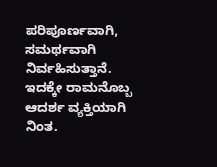ಪರಿಪೂರ್ಣವಾಗಿ, ಸಮರ್ಥವಾಗಿ ನಿರ್ವಹಿಸುತ್ತಾನೆ. ಇದಕ್ಕೇ ರಾಮನೊಬ್ಬ ಆದರ್ಶ ವ್ಯಕ್ತಿಯಾಗಿ ನಿಂತ.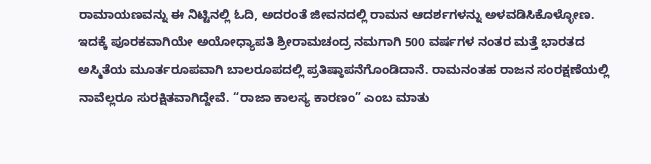ರಾಮಾಯಣವನ್ನು ಈ ನಿಟ್ಟಿನಲ್ಲಿ ಓದಿ, ಅದರಂತೆ ಜೀವನದಲ್ಲಿ ರಾಮನ ಆದರ್ಶಗಳನ್ನು ಅಳವಡಿಸಿಕೊಳ್ಳೋಣ. ಇದಕ್ಕೆ ಪೂರಕವಾಗಿಯೇ ಅಯೋಧ್ಯಾಪತಿ ಶ್ರೀರಾಮಚಂದ್ರ ನಮಗಾಗಿ 500 ವರ್ಷಗಳ ನಂತರ ಮತ್ತೆ ಭಾರತದ ಅಸ್ಮಿತೆಯ ಮೂರ್ತರೂಪವಾಗಿ ಬಾಲರೂಪದಲ್ಲಿ ಪ್ರತಿಷ್ಠಾಪನೆಗೊಂಡಿದಾನೆ. ರಾಮನಂತಹ ರಾಜನ ಸಂರಕ್ಷಣೆಯಲ್ಲಿ ನಾವೆಲ್ಲರೂ ಸುರಕ್ಷಿತವಾಗಿದ್ದೇವೆ. “ರಾಜಾ ಕಾಲಸ್ಯ ಕಾರಣಂ” ಎಂಬ ಮಾತು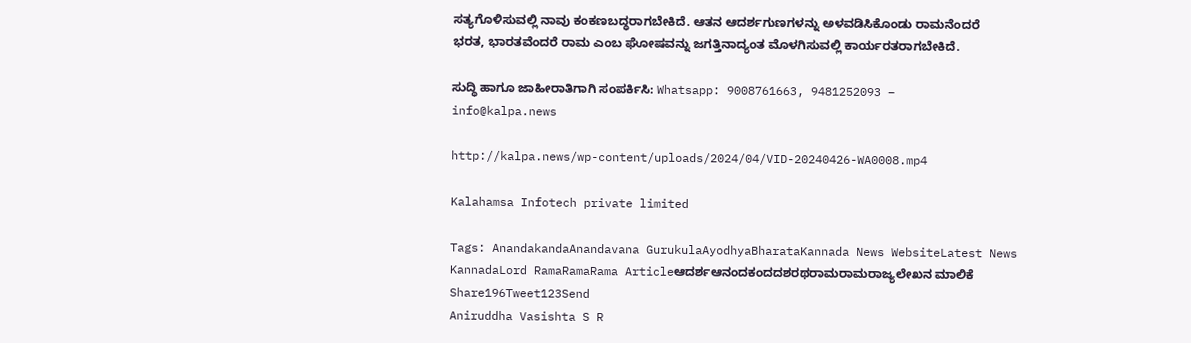ಸತ್ಯಗೊಳಿಸುವಲ್ಲಿ ನಾವು ಕಂಕಣಬದ್ಧರಾಗಬೇಕಿದೆ. ಆತನ ಆದರ್ಶಗುಣಗಳನ್ನು ಅಳವಡಿಸಿಕೊಂಡು ರಾಮನೆಂದರೆ ಭರತ, ಭಾರತವೆಂದರೆ ರಾಮ ಎಂಬ ಘೋಷವನ್ನು ಜಗತ್ತಿನಾದ್ಯಂತ ಮೊಳಗಿಸುವಲ್ಲಿ ಕಾರ್ಯರತರಾಗಬೇಕಿದೆ.

ಸುದ್ಧಿ ಹಾಗೂ ಜಾಹೀರಾತಿಗಾಗಿ ಸಂಪರ್ಕಿಸಿ: Whatsapp: 9008761663, 9481252093 – info@kalpa.news

http://kalpa.news/wp-content/uploads/2024/04/VID-20240426-WA0008.mp4

Kalahamsa Infotech private limited

Tags: AnandakandaAnandavana GurukulaAyodhyaBharataKannada News WebsiteLatest News KannadaLord RamaRamaRama Articleಆದರ್ಶಆನಂದಕಂದದಶರಥರಾಮರಾಮರಾಜ್ಯಲೇಖನ ಮಾಲಿಕೆ
Share196Tweet123Send
Aniruddha Vasishta S R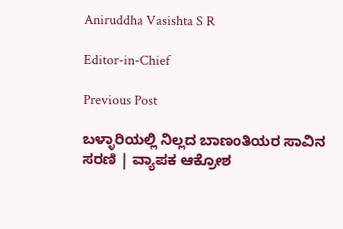Aniruddha Vasishta S R

Editor-in-Chief

Previous Post

ಬಳ್ಳಾರಿಯಲ್ಲಿ ನಿಲ್ಲದ ಬಾಣಂತಿಯರ ಸಾವಿನ ಸರಣಿ | ವ್ಯಾಪಕ ಆಕ್ರೋಶ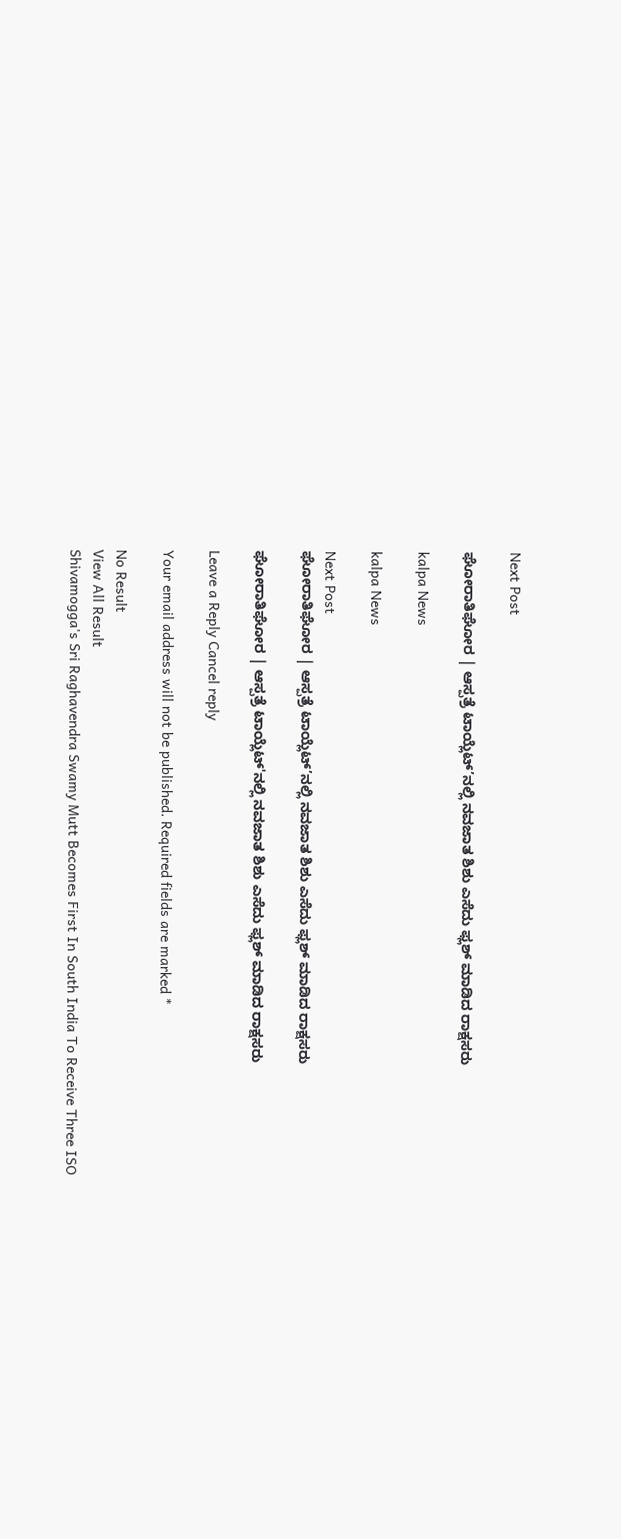Next Post

ಘೋರಾತಿಘೋರ | ಆಸ್ಪತ್ರೆ ಟಾಯ್ಲೆಟ್’ನಲ್ಲಿ ನವಜಾತ ಶಿಶು ಎಸೆದು ಫ್ಲಶ್ ಮಾಡಿದ ರಾಕ್ಷಸರು

kalpa News

kalpa News

Next Post
ಘೋರಾತಿಘೋರ | ಆಸ್ಪತ್ರೆ ಟಾಯ್ಲೆಟ್’ನಲ್ಲಿ ನವಜಾತ ಶಿಶು ಎಸೆದು ಫ್ಲಶ್ ಮಾಡಿದ ರಾಕ್ಷಸರು

ಘೋರಾತಿಘೋರ | ಆಸ್ಪತ್ರೆ ಟಾಯ್ಲೆಟ್'ನಲ್ಲಿ ನವಜಾತ ಶಿಶು ಎಸೆದು ಫ್ಲಶ್ ಮಾಡಿದ ರಾಕ್ಷಸರು

Leave a Reply Cancel reply

Your email address will not be published. Required fields are marked *

No Result
View All Result
Shivamogga's Sri Raghavendra Swamy Mutt Becomes First In South India To Receive Three ISO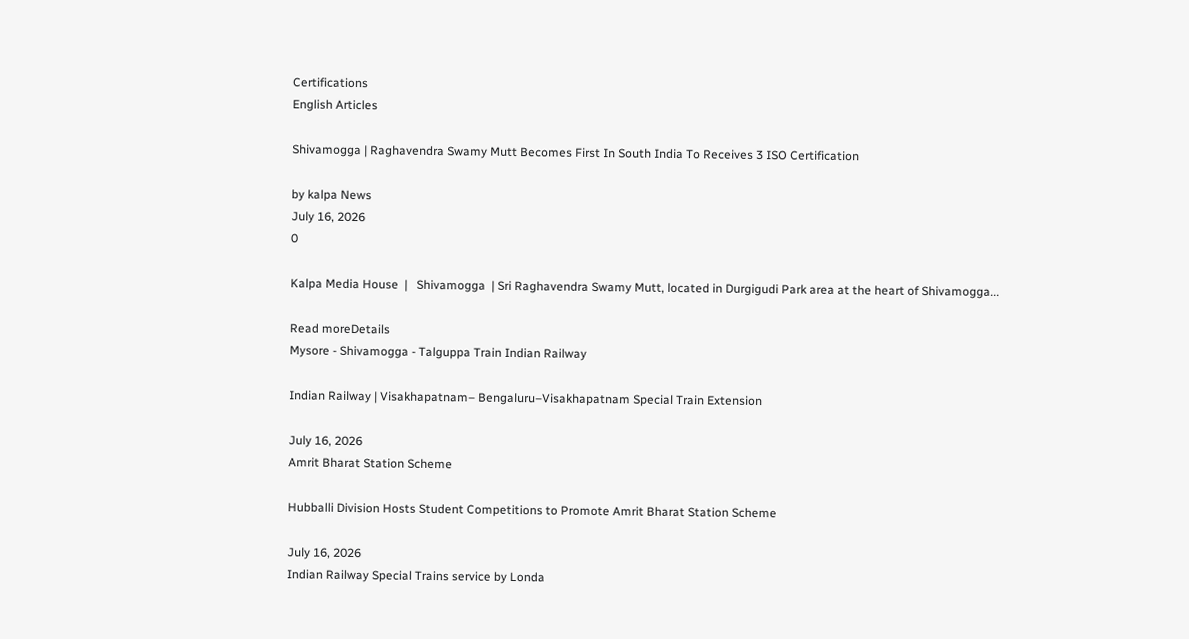Certifications
English Articles

Shivamogga | Raghavendra Swamy Mutt Becomes First In South India To Receives 3 ISO Certification

by kalpa News
July 16, 2026
0

Kalpa Media House  |   Shivamogga  | Sri Raghavendra Swamy Mutt, located in Durgigudi Park area at the heart of Shivamogga...

Read moreDetails
Mysore - Shivamogga - Talguppa Train Indian Railway

Indian Railway | Visakhapatnam– Bengaluru–Visakhapatnam Special Train Extension

July 16, 2026
Amrit Bharat Station Scheme

Hubballi Division Hosts Student Competitions to Promote Amrit Bharat Station Scheme

July 16, 2026
Indian Railway Special Trains service by Londa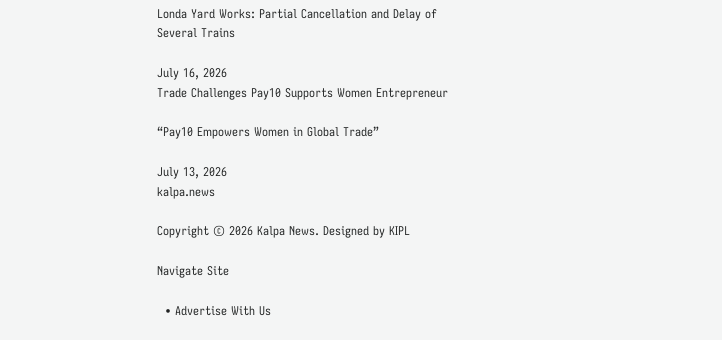Londa Yard Works: Partial Cancellation and Delay of Several Trains

July 16, 2026
Trade Challenges Pay10 Supports Women Entrepreneur

“Pay10 Empowers Women in Global Trade”

July 13, 2026
kalpa.news

Copyright © 2026 Kalpa News. Designed by KIPL

Navigate Site

  • Advertise With Us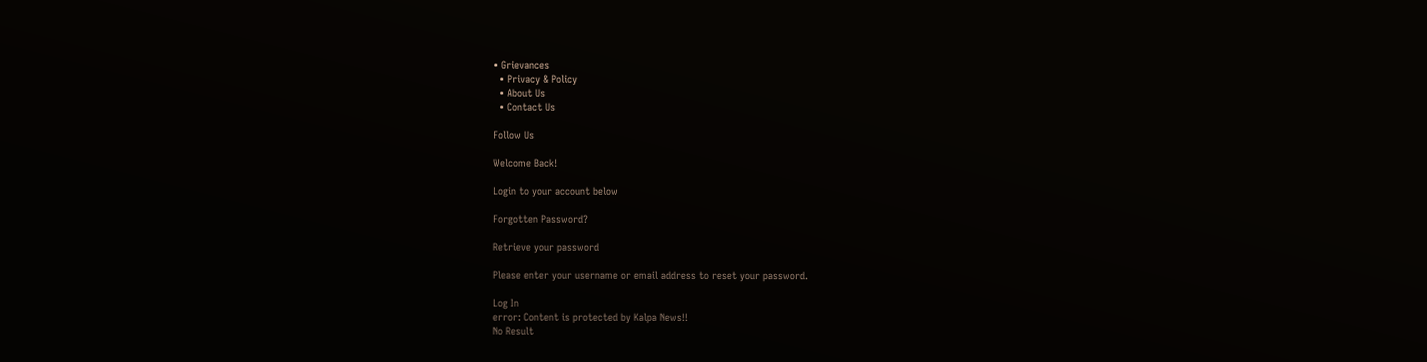• Grievances
  • Privacy & Policy
  • About Us
  • Contact Us

Follow Us

Welcome Back!

Login to your account below

Forgotten Password?

Retrieve your password

Please enter your username or email address to reset your password.

Log In
error: Content is protected by Kalpa News!!
No Result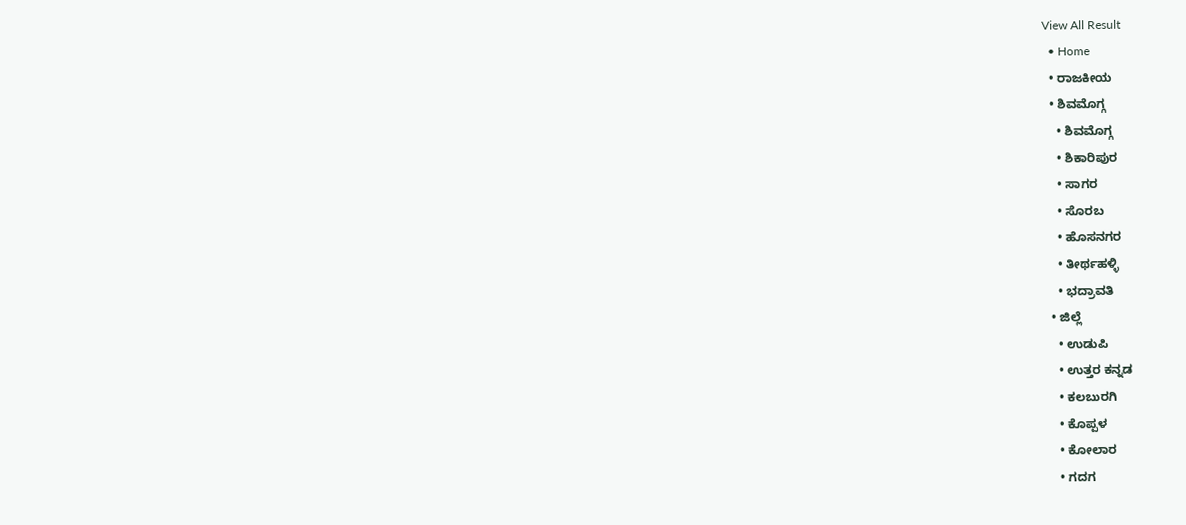View All Result
  • Home
  • ರಾಜಕೀಯ
  • ಶಿವಮೊಗ್ಗ
    • ಶಿವಮೊಗ್ಗ
    • ಶಿಕಾರಿಪುರ
    • ಸಾಗರ
    • ಸೊರಬ
    • ಹೊಸನಗರ
    • ತೀರ್ಥಹಳ್ಳಿ
    • ಭದ್ರಾವತಿ
  • ಜಿಲ್ಲೆ
    • ಉಡುಪಿ
    • ಉತ್ತರ ಕನ್ನಡ
    • ಕಲಬುರಗಿ
    • ಕೊಪ್ಪಳ
    • ಕೋಲಾರ
    • ಗದಗ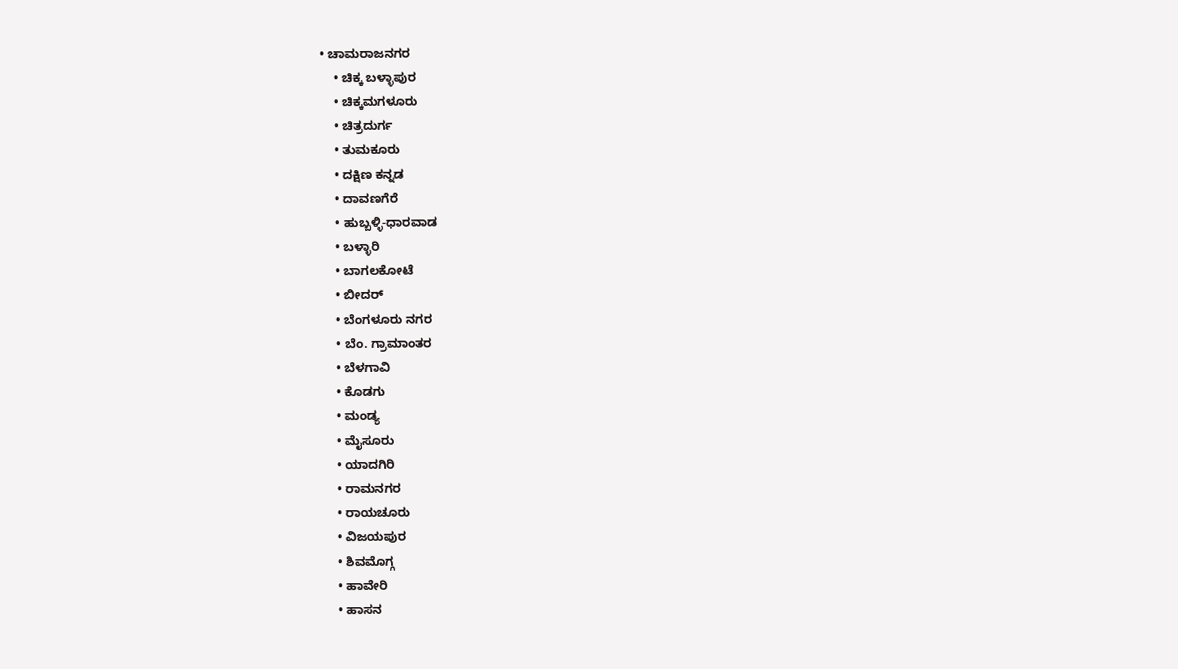• ಚಾಮರಾಜನಗರ
    • ಚಿಕ್ಕ ಬಳ್ಳಾಪುರ
    • ಚಿಕ್ಕಮಗಳೂರು
    • ಚಿತ್ರದುರ್ಗ
    • ತುಮಕೂರು
    • ದಕ್ಷಿಣ ಕನ್ನಡ
    • ದಾವಣಗೆರೆ
    • ಹುಬ್ಬಳ್ಳಿ-ಧಾರವಾಡ
    • ಬಳ್ಳಾರಿ
    • ಬಾಗಲಕೋಟೆ
    • ಬೀದರ್
    • ಬೆಂಗಳೂರು ನಗರ
    • ಬೆಂ. ಗ್ರಾಮಾಂತರ
    • ಬೆಳಗಾವಿ
    • ಕೊಡಗು
    • ಮಂಡ್ಯ
    • ಮೈಸೂರು
    • ಯಾದಗಿರಿ
    • ರಾಮನಗರ
    • ರಾಯಚೂರು
    • ವಿಜಯಪುರ
    • ಶಿವಮೊಗ್ಗ
    • ಹಾವೇರಿ
    • ಹಾಸನ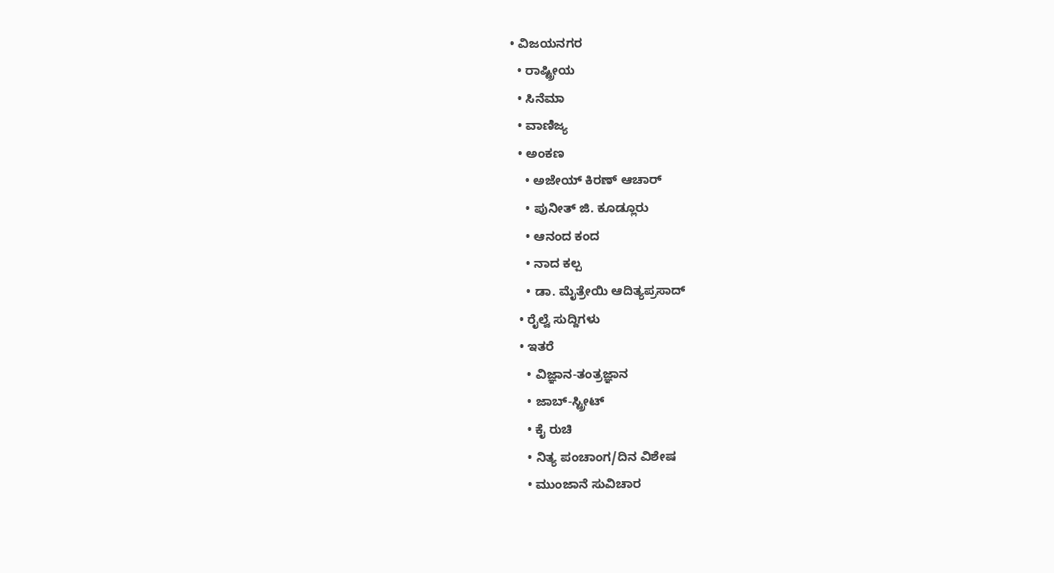• ವಿಜಯನಗರ
  • ರಾಷ್ಟ್ರೀಯ
  • ಸಿನೆಮಾ
  • ವಾಣಿಜ್ಯ
  • ಅಂಕಣ
    • ಅಜೇಯ್ ಕಿರಣ್ ಆಚಾರ್
    • ಪುನೀತ್ ಜಿ. ಕೂಡ್ಲೂರು
    • ಆನಂದ ಕಂದ
    • ನಾದ ಕಲ್ಪ
    • ಡಾ. ಮೈತ್ರೇಯಿ ಆದಿತ್ಯಪ್ರಸಾದ್
  • ರೈಲ್ವೆ ಸುದ್ದಿಗಳು
  • ಇತರೆ
    • ವಿಜ್ಞಾನ-ತಂತ್ರಜ್ಞಾನ
    • ಜಾಬ್-ಸ್ಟ್ರೀಟ್
    • ಕೈ ರುಚಿ
    • ನಿತ್ಯ ಪಂಚಾಂಗ/ದಿನ ವಿಶೇಷ
    • ಮುಂಜಾನೆ ಸುವಿಚಾರ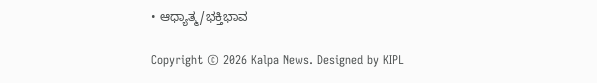• ಆಧ್ಯಾತ್ಮ/ಭಕ್ತಿಭಾವ

Copyright © 2026 Kalpa News. Designed by KIPL